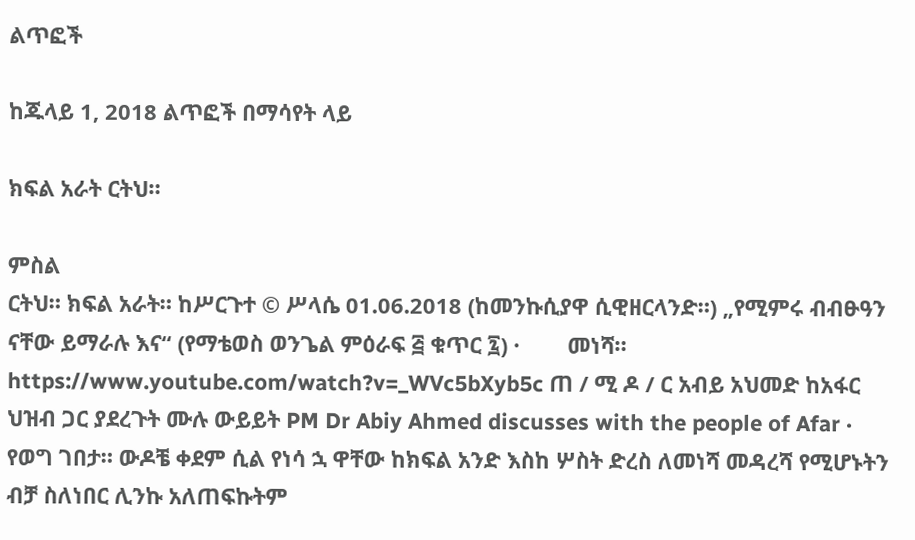ልጥፎች

ከጁላይ 1, 2018 ልጥፎች በማሳየት ላይ

ክፍል አራት ርትህ።

ምስል
ርትህ። ክፍል አራት። ከሥርጉተ © ሥላሴ 01.06.2018 (ከመንኩሲያዋ ሲዊዘርላንድ።) „የሚምሩ ብብፁዓን ናቸው ይማራሉ እና“ (የማቴወስ ወንጌል ምዕራፍ ፭ ቁጥር ፯) ·        መነሻ። https://www.youtube.com/watch?v=_WVc5bXyb5c ጠ / ሚ ዶ / ር አብይ አህመድ ከአፋር ህዝብ ጋር ያደረጉት ሙሉ ውይይት PM Dr Abiy Ahmed discusses with the people of Afar ·        የወግ ገበታ። ውዶቼ ቀደም ሲል የነሳ ኋ ዋቸው ከክፍል አንድ እስከ ሦስት ድረስ ለመነሻ መዳረሻ የሚሆኑትን ብቻ ስለነበር ሊንኩ አለጠፍኩትም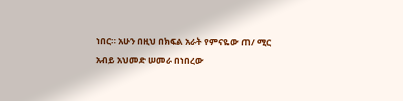ነበር። አሁን በዚህ በክፍል አራት የምናዬው ጠ/ ሚር አብይ አህመድ ሠመራ በነበረው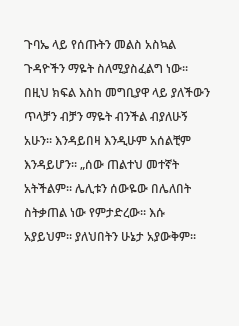ጉባኤ ላይ የሰጡትን መልስ አስኳል ጉዳዮችን ማዬት ስለሚያስፈልግ ነው። በዚህ ክፍል እስከ መግቢያዋ ላይ ያለችውን ጥላቻን ብቻን ማዬት ብንችል ብያለሁኝ አሁን። እንዳይበዛ እንዲሁም አሰልቺም እንዳይሆን። „ሰው ጠልተህ መተኛት አትችልም። ሌሊቱን ሰውዬው በሌለበት ስትቃጠል ነው የምታድረው። እሱ አያይህም። ያለህበትን ሁኔታ አያውቅም።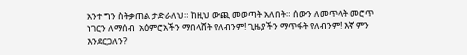አንተ ግን ስትቃጠል ታድራለህ። ከዚህ ውጪ መወጣት አለበት። ሰውን ለመጥላት መሮጥ ነገርን ለማሰብ  አዕምሮአችን ማበላሸት የለብንም! ጊዜያችን ማጥፋት የለብንም! እኛ ምን እንደርጋለን?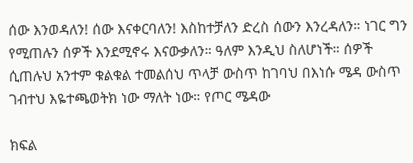ሰው እንወዳለን! ሰው እናቀርባለን! እስከተቻለን ድረስ ሰውን እንረዳለን። ነገር ግን የሚጠሉን ሰዎች እንደሚኖሩ እናውቃለን። ዓለም እንዲህ ስለሆነች። ሰዎች ሲጠሉህ አንተም ቁልቁል ተመልሰህ ጥላቻ ውስጥ ከገባህ በእነሱ ሜዳ ውስጥ ገብተህ እዬተጫወትክ ነው ማለት ነው። የጦር ሜዳው

ክፍል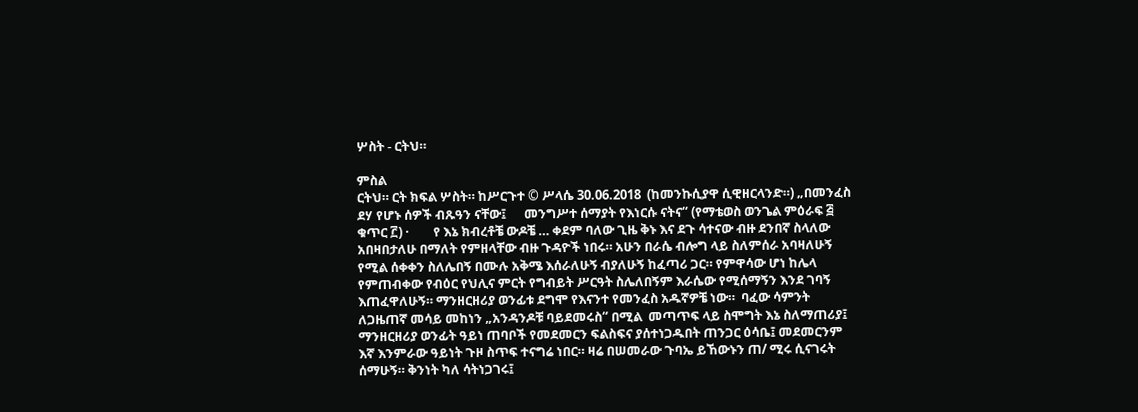ሦስት - ርትህ።

ምስል
ርትህ። ርት ክፍል ሦስት። ከሥርጉተ © ሥላሴ 30.06.2018  (ከመንኩሲያዋ ሲዊዘርላንድ።) „በመንፈስ ደሃ የሆኑ ሰዎች ብጹዓን ናቸው፤      መንግሥተ ሰማያት የእነርሱ ናትና“ (የማቴወስ ወንጌል ምዕራፍ ፭ ቁጥር ፫) ·        የ እኔ ክብረቶቼ ውዶቼ … ቀደም ባለው ጊዜ ቅኑ እና ደጉ ሳተናው ብዙ ደንበኛ ስላለው አበዛበታለሁ በማለት የምዘላቸው ብዙ ጉዳዮች ነበሩ። አሁን በራሴ ብሎግ ላይ ስለምሰራ አባዛለሁኝ የሚል ሰቀቀን ስለሌበኝ በሙሉ አቅሜ እሰራለሁኝ ብያለሁኝ ከፈጣሪ ጋር። የምዋሳው ሆነ ከሌላ የምጠብቀው የብዕር የህሊና ምርት የግብይት ሥርዓት ስሌለበኝም እራሴው የሚሰማኝን እንደ ገባኝ እጠፈዋለሁኝ። ማንዘርዘሪያ ወንፊቱ ደግሞ የእናንተ የመንፈስ አዱኛዎቼ ነው።  ባፈው ሳምንት ለጋዜጠኛ መሳይ መከነን „አንዳንዶቹ ባይደመሩስ“ በሚል  መጣጥፍ ላይ ስሞግት እኔ ስለማጠሪያ፤ ማንዘርዘሪያ ወንፊት ዓይነ ጠባቦች የመደመርን ፍልስፍና ያሰተነጋዱበት ጠንጋር ዕሳቤ፤ መደመርንም እኛ እንምራው ዓይነት ጉዞ ስጥፍ ተናግሬ ነበር። ዛሬ በሠመራው ጉባኤ ይኸውኑን ጠ/ ሚሩ ሲናገሩት ሰማሁኝ። ቅንነት ካለ ሳትነጋገሩ፤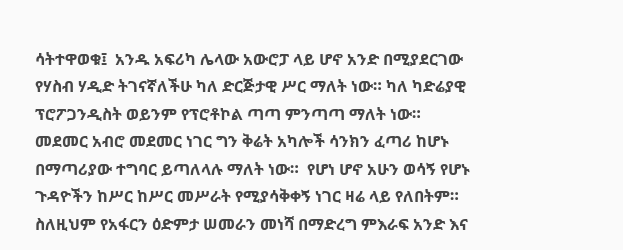ሳትተዋወቁ፤  አንዱ አፍሪካ ሌላው አውሮፓ ላይ ሆኖ አንድ በሚያደርገው የሃስብ ሃዲድ ትገናኛለችሁ ካለ ድርጅታዊ ሥር ማለት ነው። ካለ ካድሬያዊ ፕሮፖጋንዲስት ወይንም የፕሮቶኮል ጣጣ ምንጣጣ ማለት ነው። መደመር አብሮ መደመር ነገር ግን ቅሬት አካሎች ሳንክን ፈጣሪ ከሆኑ በማጣሪያው ተግባር ይጣለላሉ ማለት ነው።  የሆነ ሆኖ አሁን ወሳኝ የሆኑ ጉዳዮችን ከሥር ከሥር መሥራት የሚያሳቅቀኝ ነገር ዛሬ ላይ የለበትም። ስለዚህም የአፋርን ዕድምታ ሠመራን መነሻ በማድረግ ምእራፍ አንድ እና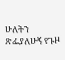ሁለትን ጽፌያለሁኝ የጉዞ